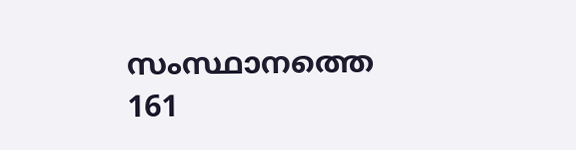സംസ്ഥാനത്തെ 161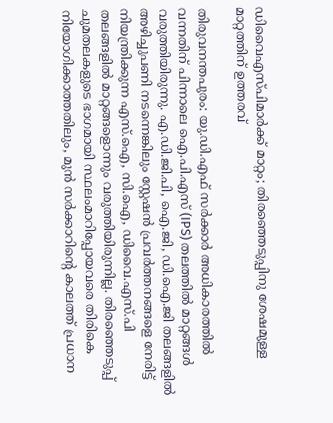ഡിവൈഎസ്പിമാർക്ക് മാറ്റം; തിരഞ്ഞെടുപ്പിനു ശേഷമുള്ള മാറ്റത്തിന് ഉത്തരവ്

തിരുവനന്തപുരം: യു.ഡി.എഫ് സർക്കാർ അധികാരത്തിൽ വന്നതിന് പിന്നാലെ ഐ.പി.എസ് (IPS) തലത്തിൽ മാറ്റങ്ങൾ വരുത്തിയിരുന്നു. എ.ഡി.ജി.പി, ഐ.ജി, ഡി.ഐ.ജി തലങ്ങളിൽ അഴിച്ചുപണി നടന്നെങ്കിലും സ്റ്റേഷൻ പ്രവർത്തനങ്ങളെ നേരിട്ട് നിയന്ത്രിക്കുന്ന എസ്.ഐ, സി.ഐ, ഡിവൈ.എസ്.പി തലങ്ങളിൽ മാറ്റങ്ങളൊന്നും വരുത്തിയിരുന്നില്ല. തിരഞ്ഞെടുപ്പ് ചുമതലകളുടെ ഭാഗമായി സ്ഥലംമാറിപ്പോയവരെ തിരികെ നിയോഗിക്കാത്തതിലും, മുൻ സർക്കാറിന്റെ കാലത്ത് പ്രധാന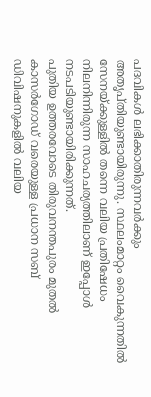പദവികൾ ലഭിക്കാതിരുന്നവർക്കും അതൃപ്തിയുണ്ടായിരുന്നു. സ്ഥലംമാറ്റം വൈകുന്നതിൽ സേനയ്ക്കുള്ളിൽ തന്നെ വലിയ പ്രതിഷേധം നിലനിന്നിരുന്ന സാഹചര്യത്തിലാണ് ഇപ്പോൾ നടപടിയുണ്ടായിരിക്കുന്നത്.
പുതിയ ഉത്തരവോടെ തിരുവനന്തപുരം മുതൽ കാസർഗോഡ് വരെയുള്ള പ്രധാന സബ് ഡിവിഷനുകളിൽ വലിയ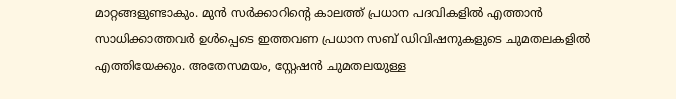മാറ്റങ്ങളുണ്ടാകും. മുൻ സർക്കാറിന്റെ കാലത്ത് പ്രധാന പദവികളിൽ എത്താൻ സാധിക്കാത്തവർ ഉൾപ്പെടെ ഇത്തവണ പ്രധാന സബ് ഡിവിഷനുകളുടെ ചുമതലകളിൽ എത്തിയേക്കും. അതേസമയം, സ്റ്റേഷൻ ചുമതലയുള്ള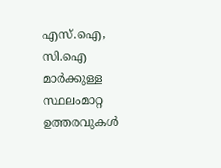എസ്.ഐ, സി.ഐ മാർക്കുള്ള സ്ഥലംമാറ്റ ഉത്തരവുകൾ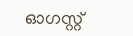ഓഗസ്റ്റ്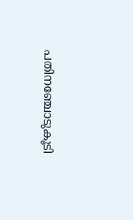പതിനഞ്ചോടുകൂടി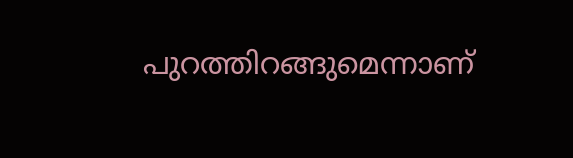പുറത്തിറങ്ങുമെന്നാണ്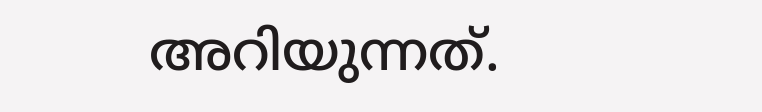അറിയുന്നത്.